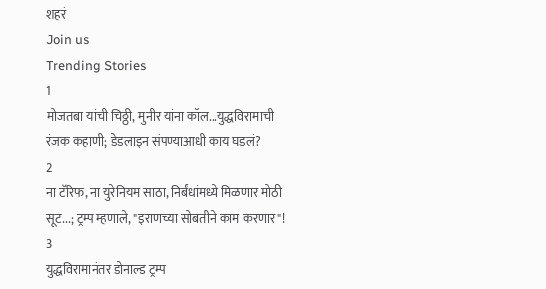शहरं
Join us
Trending Stories
1
मोजतबा यांची चिठ्ठी, मुनीर यांना कॉल...युद्धविरामाची रंजक कहाणी; डेडलाइन संपण्याआधी काय घडलं?
2
ना टॅरिफ, ना युरेनियम साठा, निर्बंधांमध्ये मिळणार मोठी सूट...; ट्रम्प म्हणाले, "इराणच्या सोबतीने काम करणार"!
3
युद्धविरामानंतर डोनाल्ड ट्रम्प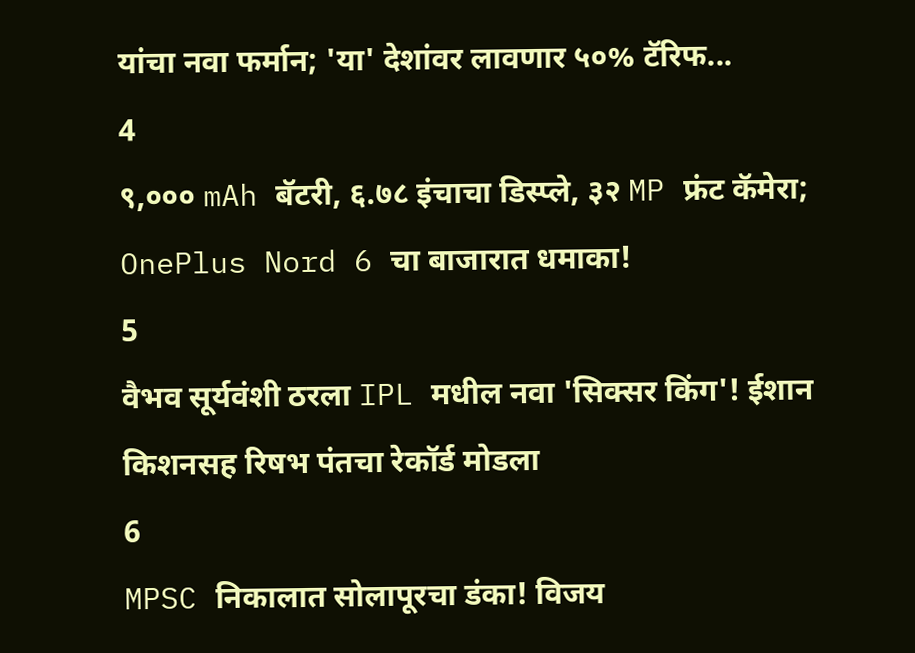यांचा नवा फर्मान; 'या' देशांवर लावणार ५०% टॅरिफ...
4
९,००० mAh बॅटरी, ६.७८ इंचाचा डिस्प्ले, ३२ MP फ्रंट कॅमेरा; OnePlus Nord 6 चा बाजारात धमाका!
5
वैभव सूर्यवंशी ठरला IPL मधील नवा 'सिक्सर किंग'! ईशान किशनसह रिषभ पंतचा रेकॉर्ड मोडला
6
MPSC निकालात सोलापूरचा डंका! विजय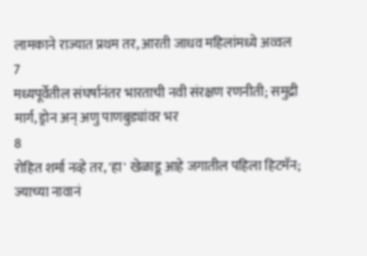लामकाने राज्यात प्रथम तर, आरती जाधव महिलांमध्ये अव्वल
7
मध्यपूर्वेतील संघर्षानंतर भारताची नवी संरक्षण रणनीती; समुद्री मार्ग, ड्रोन अन् अणु पाणबुड्यांवर भर
8
रोहित शर्मा नव्हे तर, 'हा' खेळाडू आहे जगातील पहिला हिटमॅन; ज्याच्या नावानं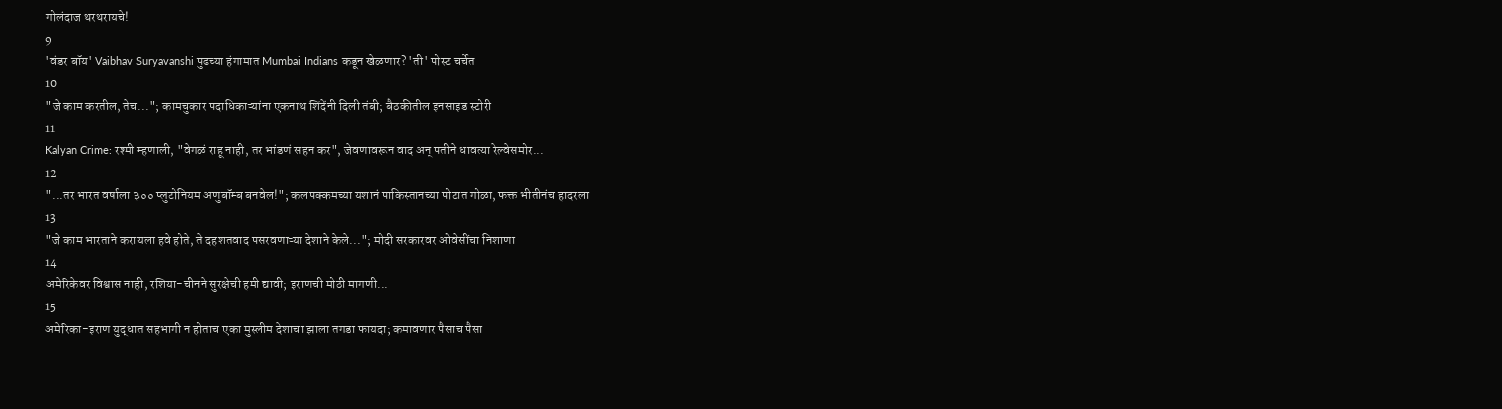गोलंदाज थरथरायचे!
9
'वंडर बॉय' Vaibhav Suryavanshi पुढच्या हंगामात Mumbai Indians कडून खेळणार? 'ती' पोस्ट चर्चेत
10
"जे काम करतील, तेच..."; कामचुकार पदाधिकाऱ्यांना एकनाथ शिंदेंनी दिली तंबी; बैठकीतील इनसाइड स्टोरी
11
Kalyan Crime: रश्मी म्हणाली, "वेगळं राहू नाही, तर भांडणं सहन कर", जेवणावरून वाद अन् पतीने धावत्या रेल्वेसमोर...
12
"...तर भारत वर्षाला ३०० प्लुटोनियम अणुबॉम्ब बनवेल!"; कलपक्कमच्या यशानं पाकिस्तानच्या पोटात गोळा, फक्त भीतीनंच हादरला
13
"जे काम भारताने करायला हवे होते, ते दहशतवाद पसरवणाऱ्या देशाने केले..."; मोदी सरकारवर ओवेसींचा निशाणा
14
अमेरिकेवर विश्वास नाही, रशिया-चीनने सुरक्षेची हमी द्यावी; इराणची मोठी मागणी...
15
अमेरिका-इराण युद्धात सहभागी न होताच एका मुस्लीम देशाचा झाला तगडा फायदा; कमावणार पैसाच पैसा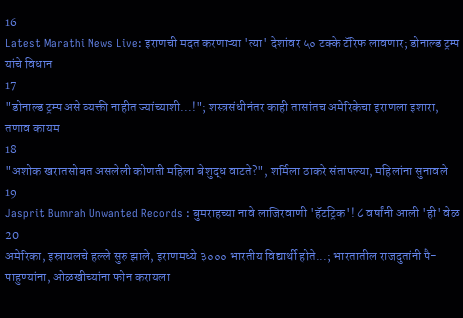16
Latest Marathi News Live: इराणची मदत करणाऱ्या 'त्या' देशांवर ५० टक्के टॅरिफ लावणार; डोनाल्ड ट्रम्प यांचे विधान
17
"डोनाल्ड ट्रम्प असे व्यक्ती नाहीत ज्यांच्याशी...!"; शस्त्रसंधीनंतर काही तासांतच अमेरिकेचा इराणला इशारा, तणाव कायम
18
"अशोक खरातसोबत असलेली कोणती महिला बेशुद्ध वाटते?", शर्मिला ठाकरे संतापल्या, महिलांना सुनावले
19
Jasprit Bumrah Unwanted Records : बुमराहच्या नावे लाजिरवाणी 'हॅटट्रिक'! ८ वर्षांनी आली 'ही' वेळ
20
अमेरिका, इस्रायलचे हल्ले सुरु झाले, इराणमध्ये ३००० भारतीय विद्यार्थी होते...; भारतातील राजदुतांनी पै-पाहुण्यांना, ओळखीच्यांना फोन करायला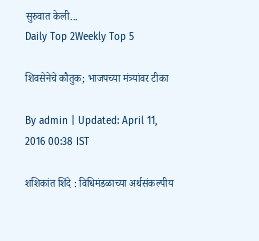सुरुवात केली...
Daily Top 2Weekly Top 5

शिवसेनेचे कौतुक; भाजपच्या मंत्र्यांवर टीका

By admin | Updated: April 11, 2016 00:38 IST

शशिकांत शिंदे : विधिमंडळाच्या अर्थसंकल्पीय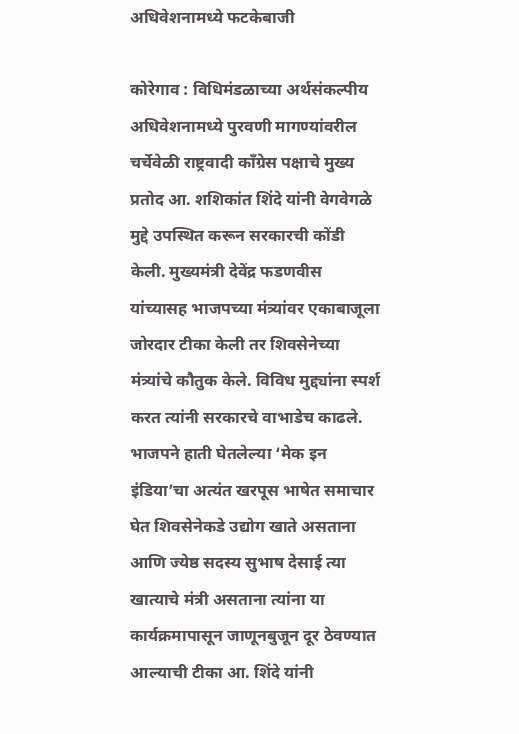अधिवेशनामध्ये फटकेबाजी

कोरेगाव : विधिमंडळाच्या अर्थसंकल्पीय अधिवेशनामध्ये पुरवणी मागण्यांवरील चर्चेवेळी राष्ट्रवादी काँग्रेस पक्षाचे मुख्य प्रतोद आ. शशिकांत शिंदे यांनी वेगवेगळे मुद्दे उपस्थित करून सरकारची कोंडी केली. मुख्यमंत्री देवेंद्र फडणवीस यांच्यासह भाजपच्या मंत्र्यांवर एकाबाजूला जोरदार टीका केली तर शिवसेनेच्या मंत्र्यांचे कौतुक केले. विविध मुद्द्यांना स्पर्श करत त्यांनी सरकारचे वाभाडेच काढले. भाजपने हाती घेतलेल्या ‘मेक इन इंडिया’चा अत्यंत खरपूस भाषेत समाचार घेत शिवसेनेकडे उद्योग खाते असताना आणि ज्येष्ठ सदस्य सुभाष देसाई त्या खात्याचे मंत्री असताना त्यांना या कार्यक्रमापासून जाणूनबुजून दूर ठेवण्यात आल्याची टीका आ. शिंदे यांनी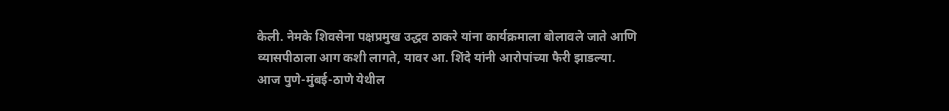केली. नेमके शिवसेना पक्षप्रमुख उद्धव ठाकरे यांना कार्यक्रमाला बोलावले जाते आणि व्यासपीठाला आग कशी लागते, यावर आ. शिंदे यांनी आरोपांच्या फैरी झाडल्या. आज पुणे-मुंबई-ठाणे येथील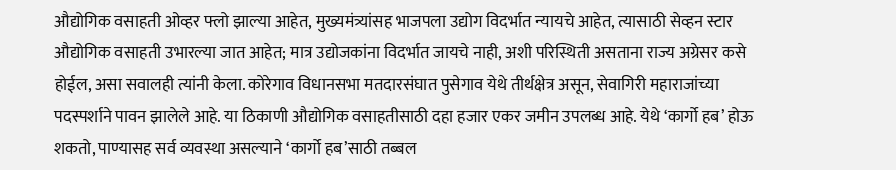औद्योगिक वसाहती ओव्हर फ्लो झाल्या आहेत, मुख्यमंत्र्यांसह भाजपला उद्योग विदर्भात न्यायचे आहेत, त्यासाठी सेव्हन स्टार औद्योगिक वसाहती उभारल्या जात आहेत; मात्र उद्योजकांना विदर्भात जायचे नाही, अशी परिस्थिती असताना राज्य अग्रेसर कसे होईल, असा सवालही त्यांनी केला. कोरेगाव विधानसभा मतदारसंघात पुसेगाव येथे तीर्थक्षेत्र असून, सेवागिरी महाराजांच्या पदस्पर्शाने पावन झालेले आहे. या ठिकाणी औद्योगिक वसाहतीसाठी दहा हजार एकर जमीन उपलब्ध आहे. येथे ‘कार्गो हब’ होऊ शकतो, पाण्यासह सर्व व्यवस्था असल्याने ‘कार्गो हब’साठी तब्बल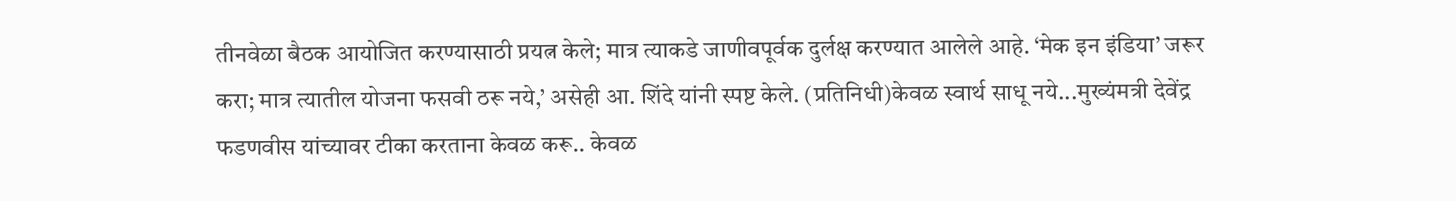तीनवेळा बैठक आयोजित करण्यासाठी प्रयत्न केले; मात्र त्याकडे जाणीवपूर्वक दुर्लक्ष करण्यात आलेले आहे. ‘मेक इन इंडिया’ जरूर करा; मात्र त्यातील योजना फसवी ठरू नये,’ असेही आ. शिंदे यांनी स्पष्ट केले. (प्रतिनिधी)केवळ स्वार्थ साधू नये...मुख्यंमत्री देवेंद्र फडणवीस यांच्यावर टीका करताना केवळ करू.. केवळ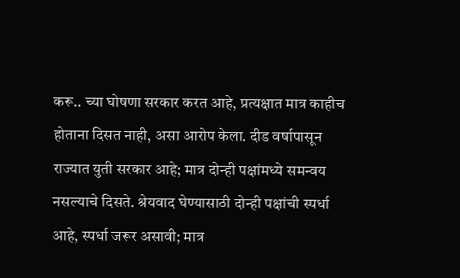करू.. च्या घोषणा सरकार करत आहे, प्रत्यक्षात मात्र काहीच होताना दिसत नाही, असा आरोप केला. दीड वर्षापासून राज्यात युती सरकार आहे; मात्र दोन्ही पक्षांमध्ये समन्वय नसल्याचे दिसते. श्रेयवाद घेण्यासाठी दोन्ही पक्षांची स्पर्धा आहे, स्पर्धा जरूर असावी; मात्र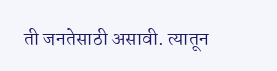ती जनतेसाठी असावी. त्यातून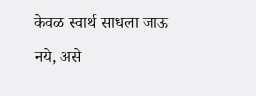केवळ स्वार्थ साधला जाऊ नये, असे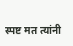स्पष्ट मत त्यांनी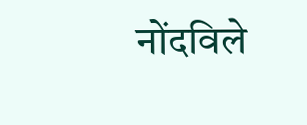नोंदविले